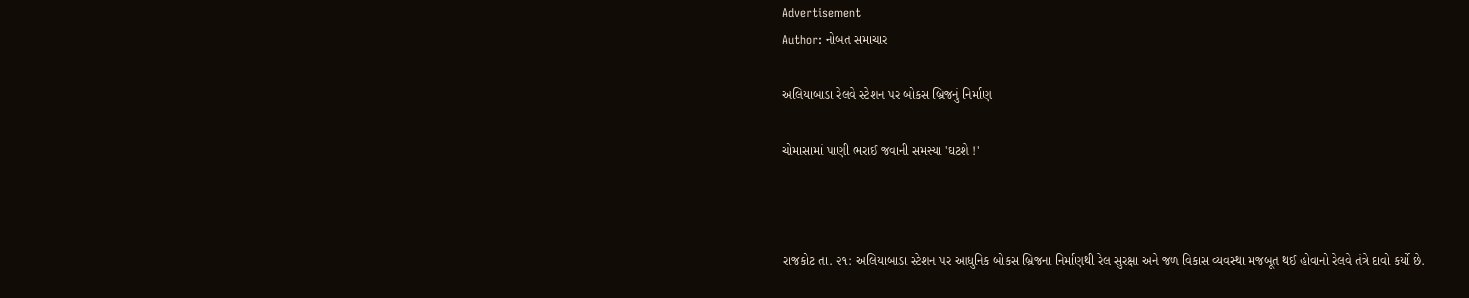Advertisement
Author: નોબત સમાચાર

અલિયાબાડા રેલવે સ્ટેશન પર બોકસ બ્રિજનું નિર્માણ

ચોમાસામાં પાણી ભરાઈ જવાની સમસ્યા 'ઘટશે !'



રાજકોટ તા. ૨૧: અલિયાબાડા સ્ટેશન પર આધુનિક બોકસ બ્રિજના નિર્માણથી રેલ સુરક્ષા અને જળ વિકાસ વ્યવસ્થા મજબૂત થઈ હોવાનો રેલવે તંત્રે દાવો કર્યો છે.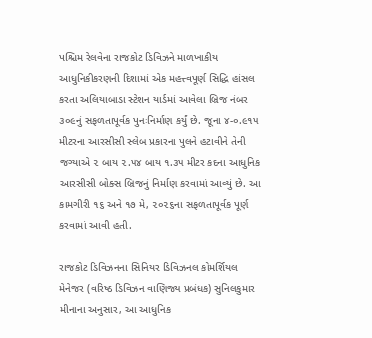પશ્ચિમ રેલવેના રાજકોટ ડિવિઝને માળખાકીય આધુનિકીકરણની દિશામાં એક મહત્ત્વપૂર્ણ સિદ્ધિ હાંસલ કરતા અલિયાબાડા સ્ટેશન યાર્ડમાં આવેલા બ્રિજ નંબર ૩૦૯નું સફળતાપૂર્વક પુનઃનિર્માણ કર્યું છે. જૂના ૪-૦.૯૧૫ મીટરના આરસીસી સ્લેબ પ્રકારના પુલને હટાવીને તેની જગ્યાએ ૨ બાય ૨.૫૪ બાય ૧.૩૫ મીટર કદના આધુનિક આરસીસી બોક્સ બ્રિજનું નિર્માણ કરવામાં આવ્યું છે. આ કામગીરી ૧૬ અને ૧૭ મે, ૨૦૨૬ના સફળતાપૂર્વક પૂર્ણ કરવામાં આવી હતી.

રાજકોટ ડિવિઝનના સિનિયર ડિવિઝનલ કોમર્શિયલ મેનેજર (વરિષ્ઠ ડિવિઝન વાણિજ્ય પ્રબંધક) સુનિલકુમાર મીનાના અનુસાર, આ આધુનિક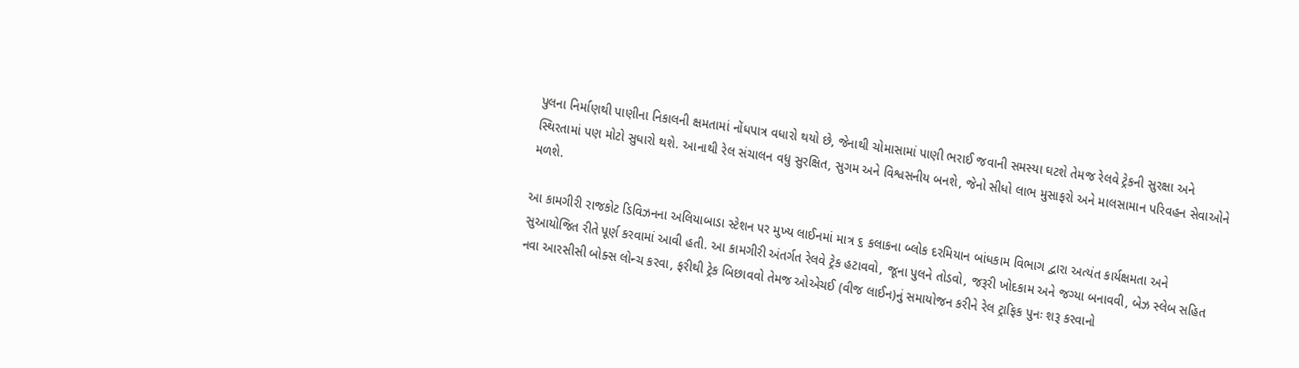પુલના નિર્માણથી પાણીના નિકાલની ક્ષમતામાં નોંધપાત્ર વધારો થયો છે, જેનાથી ચોમાસામાં પાણી ભરાઈ જવાની સમસ્યા ઘટશે તેમજ રેલવે ટ્રેકની સુરક્ષા અને સ્થિરતામાં પણ મોટો સુધારો થશે. આનાથી રેલ સંચાલન વધુ સુરક્ષિત, સુગમ અને વિશ્વસનીય બનશે, જેનો સીધો લાભ મુસાફરો અને માલસામાન પરિવહન સેવાઓને મળશે.

આ કામગીરી રાજકોટ ડિવિઝનના અલિયાબાડા સ્ટેશન પર મુખ્ય લાઈનમાં માત્ર ૬ કલાકના બ્લોક દરમિયાન બાંધકામ વિભાગ દ્વારા અત્યંત કાર્યક્ષમતા અને સુઆયોજિત રીતે પૂર્ણ કરવામાં આવી હતી. આ કામગીરી અંતર્ગત રેલવે ટ્રેક હટાવવો, જૂના પુલને તોડવો, જરૂરી ખોદકામ અને જગ્યા બનાવવી, બેઝ સ્લેબ સહિત નવા આરસીસી બોક્સ લોન્ચ કરવા, ફરીથી ટ્રેક બિછાવવો તેમજ ઓએચઈ (વીજ લાઈન)નું સમાયોજન કરીને રેલ ટ્રાફિક પુનઃ શરૂ કરવાનો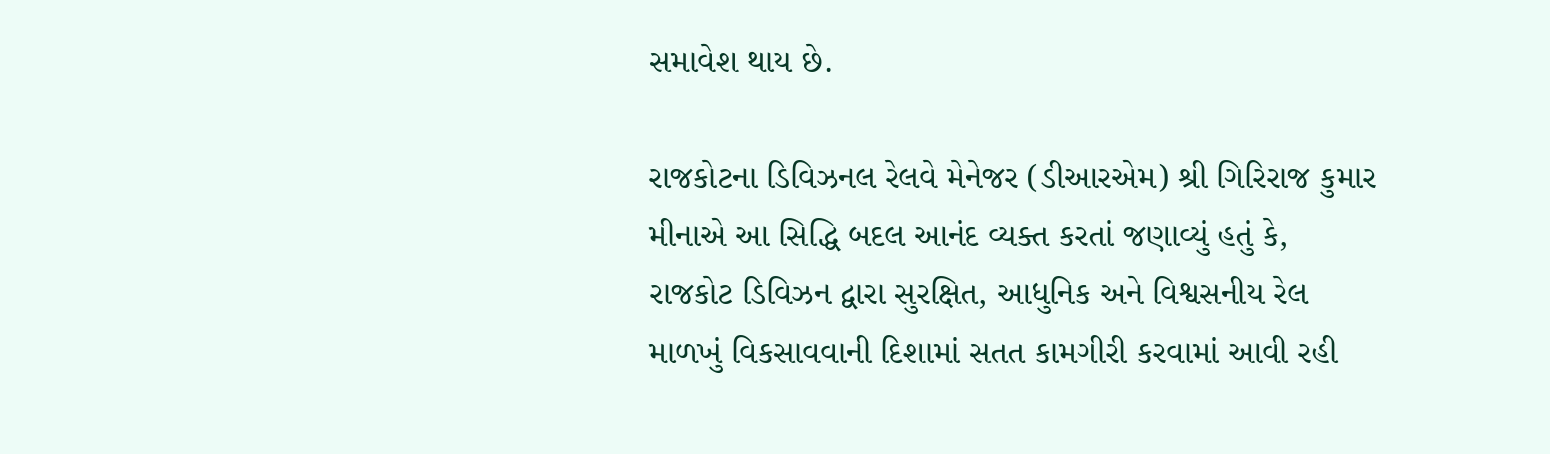સમાવેશ થાય છે.

રાજકોટના ડિવિઝનલ રેલવે મેનેજર (ડીઆરએમ) શ્રી ગિરિરાજ કુમાર મીનાએ આ સિદ્ધિ બદલ આનંદ વ્યક્ત કરતાં જણાવ્યું હતું કે, રાજકોટ ડિવિઝન દ્વારા સુરક્ષિત, આધુનિક અને વિશ્વસનીય રેલ માળખું વિકસાવવાની દિશામાં સતત કામગીરી કરવામાં આવી રહી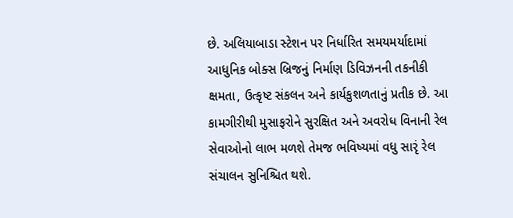છે. અલિયાબાડા સ્ટેશન પર નિર્ધારિત સમયમર્યાદામાં આધુનિક બોક્સ બ્રિજનું નિર્માણ ડિવિઝનની તકનીકી ક્ષમતા, ઉત્કૃષ્ટ સંકલન અને કાર્યકુશળતાનું પ્રતીક છે. આ કામગીરીથી મુસાફરોને સુરક્ષિત અને અવરોધ વિનાની રેલ સેવાઓનો લાભ મળશે તેમજ ભવિષ્યમાં વધુ સારૃં રેલ સંચાલન સુનિશ્ચિત થશે.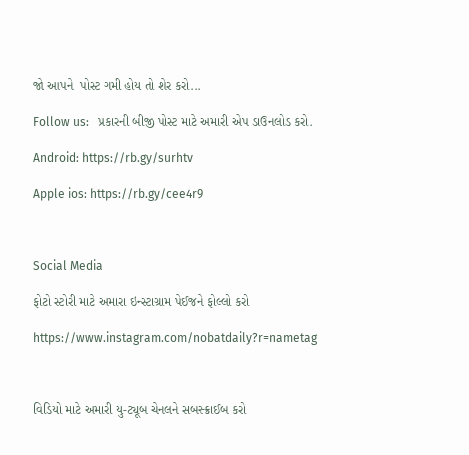જો આપને  પોસ્ટ ગમી હોય તો શેર કરો...

Follow us:   પ્રકારની બીજી પોસ્ટ માટે અમારી એપ ડાઉનલોડ કરો.

Android: https://rb.gy/surhtv

Apple ios: https://rb.gy/cee4r9



Social Media

ફોટો સ્ટોરી માટે અમારા ઇન્સ્ટાગ્રામ પેઈજને ફોલ્લો કરો

https://www.instagram.com/nobatdaily?r=nametag



વિડિયો માટે અમારી યુ-ટ્યૂબ ચેનલને સબસ્ક્રાઈબ કરો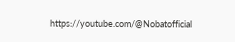https://youtube.com/@Nobatofficial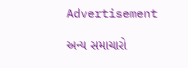Advertisement

અન્ય સમાચારો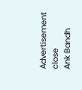Advertisement
close
Ank Bandh